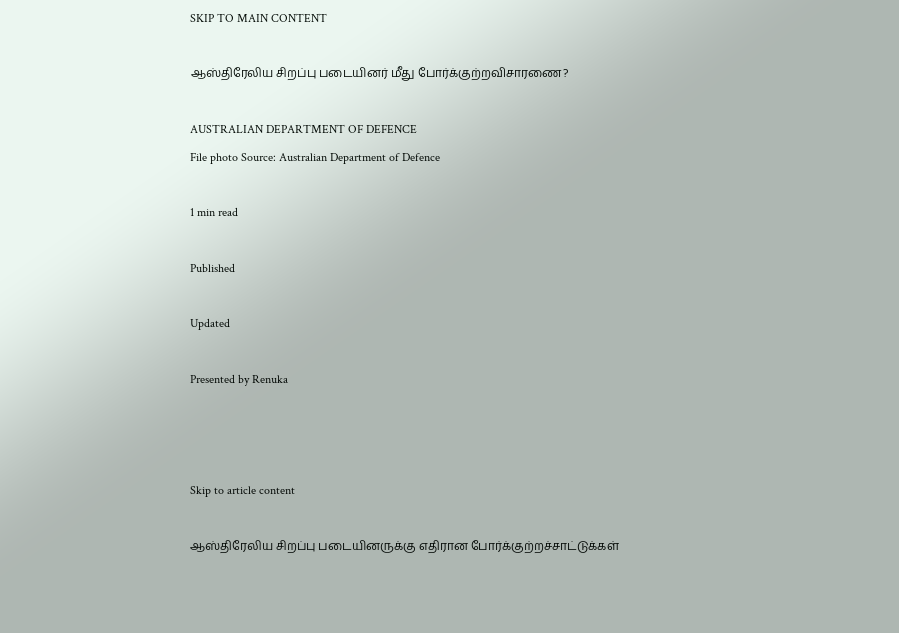SKIP TO MAIN CONTENT

ஆஸ்திரேலிய சிறப்பு படையினர் மீது போர்க்குற்றவிசாரணை?

AUSTRALIAN DEPARTMENT OF DEFENCE
File photo Source: Australian Department of Defence

1 min read

Published

Updated

Presented by Renuka



Skip to article content

ஆஸ்திரேலிய சிறப்பு படையினருக்கு எதிரான போர்க்குற்றச்சாட்டுக்கள்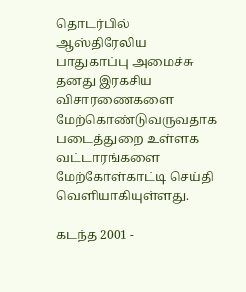தொடர்பில் ஆஸ்திரேலிய பாதுகாப்பு அமைச்சு தனது இரகசிய விசாரணைகளை மேற்கொண்டுவருவதாக படைத்துறை உள்ளக வட்டாரங்களை மேற்கோள்காட்டி செய்தி வெளியாகியுள்ளது.

கடந்த 2001 -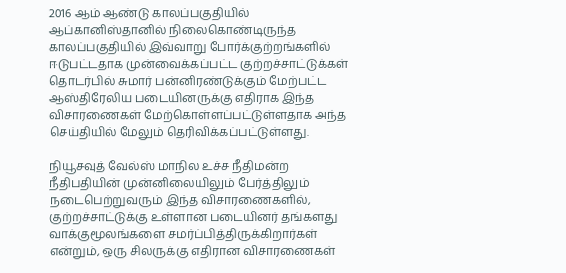2016 ஆம் ஆண்டு காலப்பகுதியில் ஆப்கானிஸ்தானில் நிலைகொண்டிருந்த காலப்பகுதியில் இவ்வாறு போர்க்குற்றங்களில் ஈடுபட்டதாக முன்வைக்கப்பட்ட குற்றச்சாட்டுக்கள் தொடர்பில் சுமார் பன்னிரண்டுக்கும் மேற்பட்ட ஆஸ்திரேலிய படையினருக்கு எதிராக இந்த விசாரணைகள் மேற்கொள்ளப்பட்டுள்ளதாக அந்த செய்தியில் மேலும் தெரிவிக்கப்பட்டுள்ளது.

நியூசவுத் வேல்ஸ் மாநில உச்ச நீதிமன்ற நீதிபதியின் முன்னிலையிலும் பேர்த்திலும் நடைபெற்றுவரும் இந்த விசாரணைகளில், குற்றச்சாட்டுக்கு உள்ளான படையினர் தங்களது வாக்குமூலங்களை சமர்ப்பித்திருக்கிறார்கள் என்றும், ஒரு சிலருக்கு எதிரான விசாரணைகள்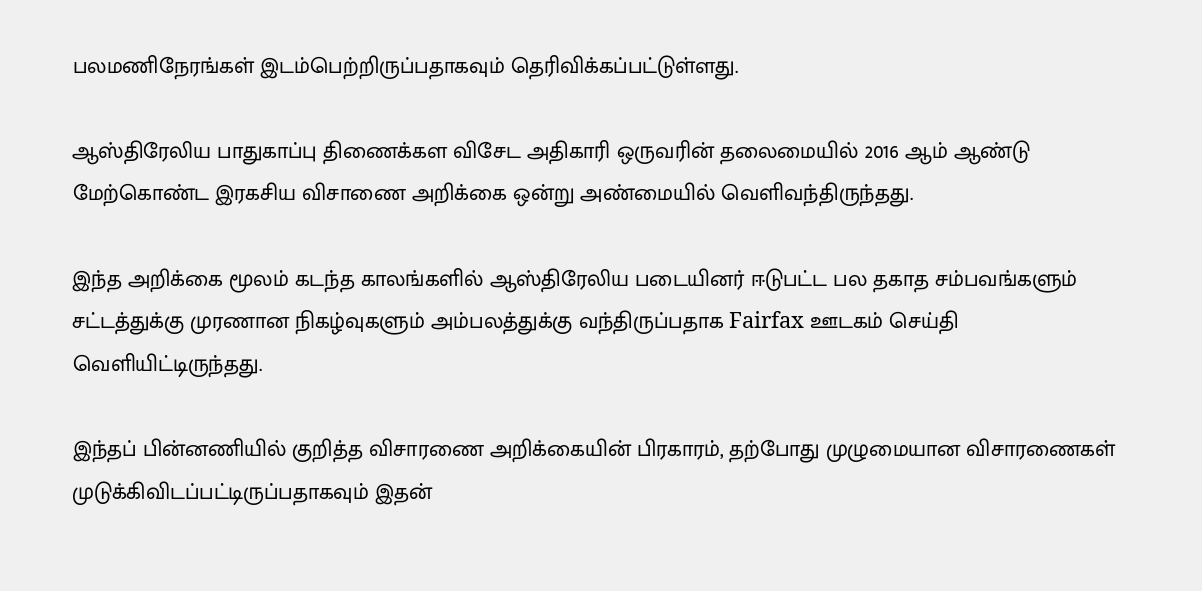பலமணிநேரங்கள் இடம்பெற்றிருப்பதாகவும் தெரிவிக்கப்பட்டுள்ளது.

ஆஸ்திரேலிய பாதுகாப்பு திணைக்கள விசேட அதிகாரி ஒருவரின் தலைமையில் 2016 ஆம் ஆண்டு மேற்கொண்ட இரகசிய விசாணை அறிக்கை ஒன்று அண்மையில் வெளிவந்திருந்தது.

இந்த அறிக்கை மூலம் கடந்த காலங்களில் ஆஸ்திரேலிய படையினர் ஈடுபட்ட பல தகாத சம்பவங்களும் சட்டத்துக்கு முரணான நிகழ்வுகளும் அம்பலத்துக்கு வந்திருப்பதாக Fairfax ஊடகம் செய்தி வெளியிட்டிருந்தது.

இந்தப் பின்னணியில் குறித்த விசாரணை அறிக்கையின் பிரகாரம், தற்போது முழுமையான விசாரணைகள் முடுக்கிவிடப்பட்டிருப்பதாகவும் இதன்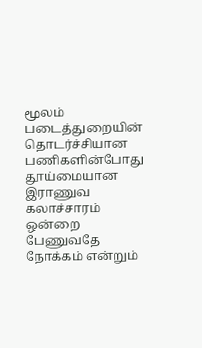மூலம் படைத்துறையின் தொடர்ச்சியான பணிகளின்போது தூய்மையான இராணுவ கலாச்சாரம் ஒன்றை பேணுவதே நோக்கம் என்றும்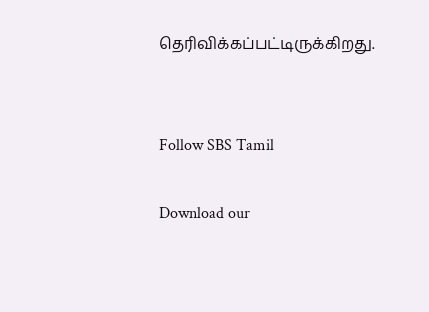தெரிவிக்கப்பட்டிருக்கிறது.


Follow SBS Tamil

Download our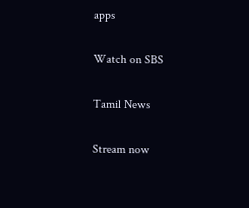apps

Watch on SBS

Tamil News

Stream now